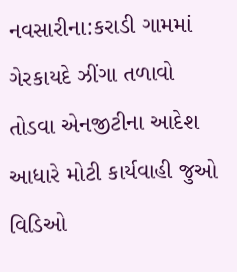નવસારીના:કરાડી ગામમાં ગેરકાયદે ઝીંગા તળાવો તોડવા એનજીટીના આદેશ આધારે મોટી કાર્યવાહી જુઓ વિડિઓ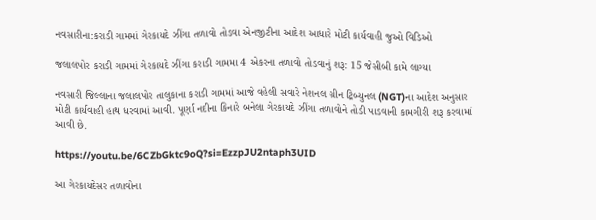નવસારીના:કરાડી ગામમાં ગેરકાયદે ઝીંગા તળાવો તોડવા એનજીટીના આદેશ આધારે મોટી કાર્યવાહી જુઓ વિડિઓ

જલાલપોર કરાડી ગામમાં ગેરકાયદે ઝીંગા કરાડી ગામમા 4 એકરના તળાવો તોડવાનું શરૂ: 15 જેસીબી કામે લાગ્યા

નવસારી જિલ્લાના જલાલપોર તાલુકાના કરાડી ગામમાં આજે વહેલી સવારે નેશનલ ગ્રીન ટ્રિબ્યુનલ (NGT)ના આદેશ અનુસાર મોટી કાર્યવાહી હાથ ધરવામાં આવી. પૂર્ણા નદીના કિનારે બનેલા ગેરકાયદે ઝીંગા તળાવોને તોડી પાડવાની કામગીરી શરૂ કરવામાં આવી છે.

https://youtu.be/6CZbGktc9oQ?si=EzzpJU2ntaph3UID

આ ગેરકાયદેસર તળાવોના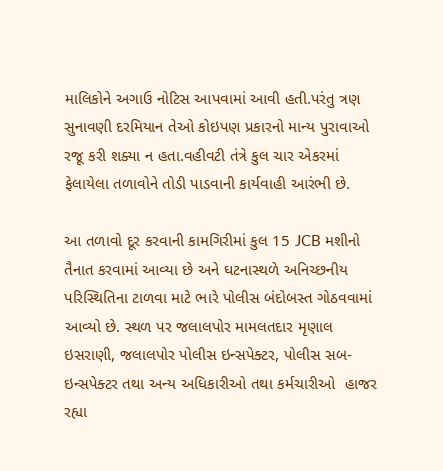માલિકોને અગાઉ નોટિસ આપવામાં આવી હતી.પરંતુ ત્રણ સુનાવણી દરમિયાન તેઓ કોઇપણ પ્રકારનો માન્ય પુરાવાઓ રજૂ કરી શક્યા ન હતા.વહીવટી તંત્રે કુલ ચાર એકરમાં ફેલાયેલા તળાવોને તોડી પાડવાની કાર્યવાહી આરંભી છે.

આ તળાવો દૂર કરવાની કામગિરીમાં કુલ 15 JCB મશીનો તૈનાત કરવામાં આવ્યા છે અને ઘટનાસ્થળે અનિચ્છનીય પરિસ્થિતિના ટાળવા માટે ભારે પોલીસ બંદોબસ્ત ગોઠવવામાં આવ્યો છે. સ્થળ પર જલાલપોર મામલતદાર મૃણાલ ઇસરાણી, જલાલપોર પોલીસ ઇન્સપેક્ટર, પોલીસ સબ-ઇન્સપેક્ટર તથા અન્ય અધિકારીઓ તથા કર્મચારીઓ  હાજર રહ્યા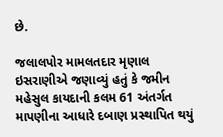છે.

જલાલપોર મામલતદાર મૃણાલ ઇસરાણીએ જણાવ્યું હતું કે જમીન મહેસુલ કાયદાની કલમ 61 અંતર્ગત માપણીના આધારે દબાણ પ્રસ્થાપિત થયું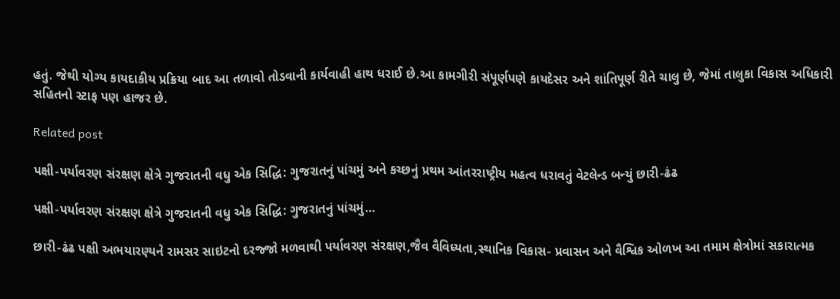હતું. જેથી યોગ્ય કાયદાકીય પ્રક્રિયા બાદ આ તળાવો તોડવાની કાર્યવાહી હાથ ધરાઈ છે.આ કામગીરી સંપૂર્ણપણે કાયદેસર અને શાંતિપૂર્ણ રીતે ચાલુ છે, જેમાં તાલુકા વિકાસ અધિકારી સહિતનો સ્ટાફ પણ હાજર છે.

Related post

પક્ષી-પર્યાવરણ સંરક્ષણ ક્ષેત્રે ગુજરાતની વધુ એક સિદ્ધિ: ગુજરાતનું પાંચમું અને કચ્છનું પ્રથમ આંતરરાષ્ટ્રીય મહત્વ ધરાવતું વેટલેન્ડ બન્યું છારી-ઢંઢ

પક્ષી-પર્યાવરણ સંરક્ષણ ક્ષેત્રે ગુજરાતની વધુ એક સિદ્ધિ: ગુજરાતનું પાંચમું…

છારી-ઢંઢ પક્ષી અભયારણ્યને રામસર સાઇટનો દરજ્જો મળવાથી પર્યાવરણ સંરક્ષણ,જૈવ વૈવિધ્યતા,સ્થાનિક વિકાસ- પ્રવાસન અને વૈશ્વિક ઓળખ આ તમામ ક્ષેત્રોમાં સકારાત્મક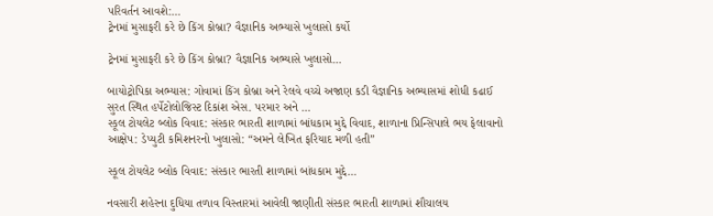પરિવર્તન આવશે:…
ટ્રેનમાં મુસાફરી કરે છે કિંગ કોબ્રા? વૈજ્ઞાનિક અભ્યાસે ખુલાસો કર્યો

ટ્રેનમાં મુસાફરી કરે છે કિંગ કોબ્રા? વૈજ્ઞાનિક અભ્યાસે ખુલાસો…

બાયોટ્રોપિકા અભ્યાસ: ગોવામાં કિંગ કોબ્રા અને રેલવે વચ્ચે અજાણ કડી વૈજ્ઞાનિક અભ્યાસમાં શોધી કઢાઈ  સુરત સ્થિત હર્પેટોલોજિસ્ટ દિકાંશ એસ. પરમાર અને …
સ્કૂલ ટોયલેટ બ્લોક વિવાદ: સંસ્કાર ભારતી શાળામાં બાંધકામ મુદ્દે વિવાદ, શાળાના પ્રિન્સિપાલે ભય ફેલાવાનો આક્ષેપ: ડેપ્યુટી કમિશનરનો ખુલાસો: “અમને લેખિત ફરિયાદ મળી હતી”

સ્કૂલ ટોયલેટ બ્લોક વિવાદ: સંસ્કાર ભારતી શાળામાં બાંધકામ મુદ્દે…

નવસારી શહેરના દુધિયા તળાવ વિસ્તારમાં આવેલી જાણીતી સંસ્કાર ભારતી શાળામાં શૌચાલય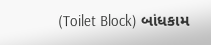(Toilet Block) બાંધકામ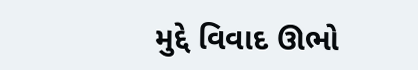મુદ્દે વિવાદ ઊભો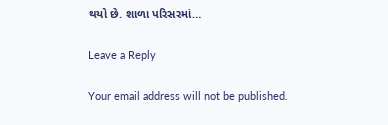થયો છે. શાળા પરિસરમાં…

Leave a Reply

Your email address will not be published.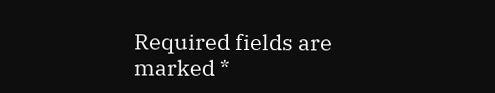Required fields are marked *